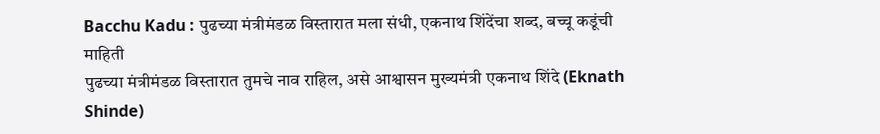Bacchu Kadu : पुढच्या मंत्रीमंडळ विस्तारात मला संधी, एकनाथ शिंदेंचा शब्द, बच्चू कडूंची माहिती
पुढच्या मंत्रीमंडळ विस्तारात तुमचे नाव राहिल, असे आश्वासन मुख्यमंत्री एकनाथ शिंदे (Eknath Shinde)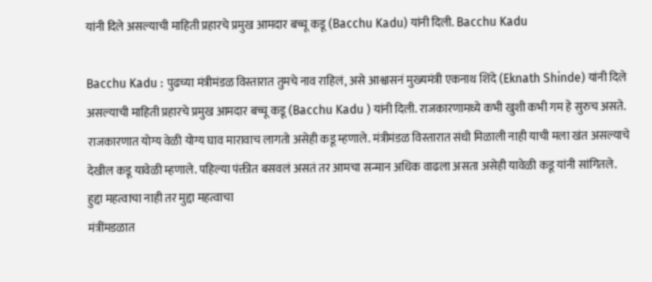यांनी दिले असल्याची माहिती प्रहारचे प्रमुख आमदार बच्चू कडू (Bacchu Kadu) यांनी दिली. Bacchu Kadu

Bacchu Kadu : पुढच्या मंत्रीमंडळ विस्तारात तुमचे नाव राहिलं, असे आश्वासनं मुख्यमंत्री एकनाथ शिंदे (Eknath Shinde) यांनी दिले असल्याची माहिती प्रहारचे प्रमुख आमदार बच्चू कडू (Bacchu Kadu ) यांनी दिली. राजकारणामध्ये कभी खुशी कभी गम हे सुरुच असते. राजकारणात योग्य वेळी योग्य घाव मारावाच लागतो असेही कडू म्हणाले. मंत्रीमंडळ विस्तारात संधी मिळाली नाही याची मला खंत असल्याचे देखील कडू यावेळी म्हणाले. पहिल्या पंक्तीत बसवलं असतं तर आमचा सन्मान अधिक वाढला असता असेही यावेळी कडू यांनी सांगितले.
हुद्दा महत्वाचा नाही तर मुद्दा महत्वाचा
मंत्रींमडळात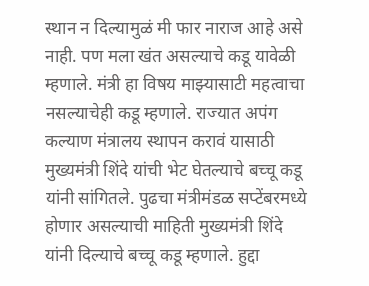स्थान न दिल्यामुळं मी फार नाराज आहे असे नाही. पण मला खंत असल्याचे कडू यावेळी म्हणाले. मंत्री हा विषय माझ्यासाटी महत्वाचा नसल्याचेही कडू म्हणाले. राज्यात अपंग कल्याण मंत्रालय स्थापन करावं यासाठी मुख्यमंत्री शिंदे यांची भेट घेतल्याचे बच्चू कडू यांनी सांगितले. पुढचा मंत्रीमंडळ सप्टेंबरमध्ये होणार असल्याची माहिती मुख्यमंत्री शिंदे यांनी दिल्याचे बच्चू कडू म्हणाले. हुद्दा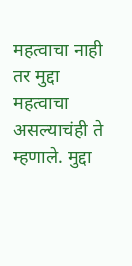महत्वाचा नाही तर मुद्दा महत्वाचा असल्याचंही ते म्हणाले. मुद्दा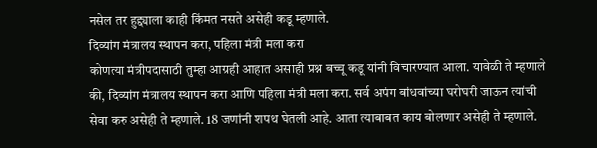नसेल तर हुद्द्याला काही किंमत नसते असेही कडू म्हणाले.
दिव्यांग मंत्रालय स्थापन करा, पहिला मंत्री मला करा
कोणत्या मंत्रीपदासाठी तुम्हा आग्रही आहात असाही प्रश्न बच्चू कडू यांनी विचारण्यात आला. यावेळी ते म्हणाले की, दिव्यांग मंत्रालय स्थापन करा आणि पहिला मंत्री मला करा. सर्व अपंग बांधवांच्या घरोघरी जाऊन त्यांची सेवा करु असेही ते म्हणाले. 18 जणांनी शपथ घेतली आहे. आता त्याबाबत काय बोलणार असेही ते म्हणाले.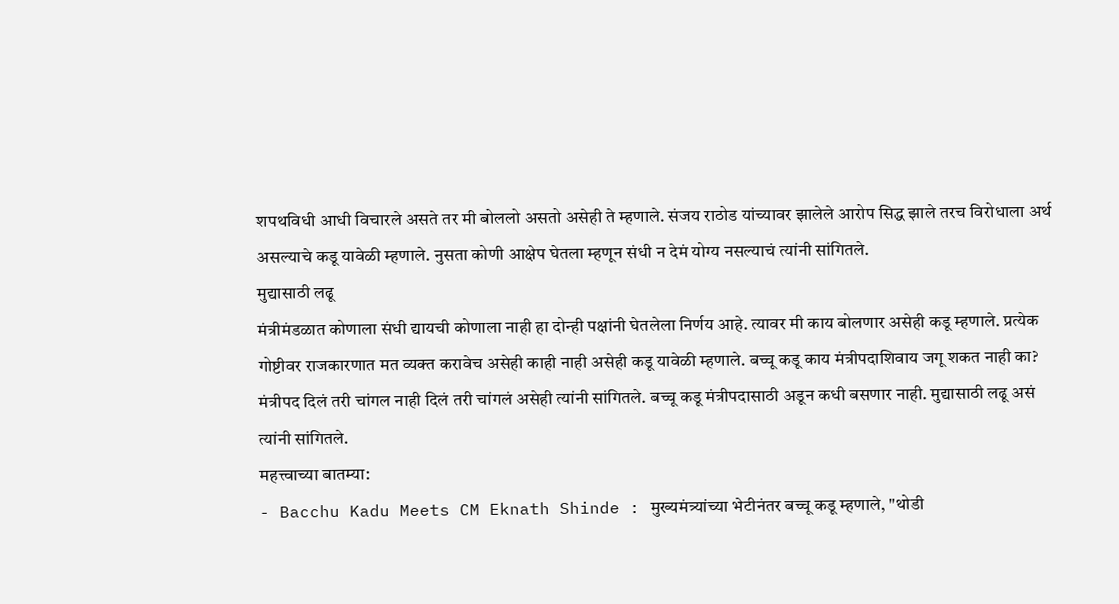शपथविधी आधी विचारले असते तर मी बोललो असतो असेही ते म्हणाले. संजय राठोड यांच्यावर झालेले आरोप सिद्ध झाले तरच विरोधाला अर्थ असल्याचे कडू यावेळी म्हणाले. नुसता कोणी आक्षेप घेतला म्हणून संधी न देमं योग्य नसल्याचं त्यांनी सांगितले.
मुद्यासाठी लढू
मंत्रीमंडळात कोणाला संधी द्यायची कोणाला नाही हा दोन्ही पक्षांनी घेतलेला निर्णय आहे. त्यावर मी काय बोलणार असेही कडू म्हणाले. प्रत्येक गोष्टीवर राजकारणात मत व्यक्त करावेच असेही काही नाही असेही कडू यावेळी म्हणाले. बच्चू कडू काय मंत्रीपदाशिवाय जगू शकत नाही का? मंत्रीपद दिलं तरी चांगल नाही दिलं तरी चांगलं असेही त्यांनी सांगितले. बच्चू कडू मंत्रीपदासाठी अडून कधी बसणार नाही. मुद्यासाठी लढू असं त्यांनी सांगितले.
महत्त्वाच्या बातम्या:
- Bacchu Kadu Meets CM Eknath Shinde : मुख्यमंत्र्यांच्या भेटीनंतर बच्चू कडू म्हणाले, "थोडी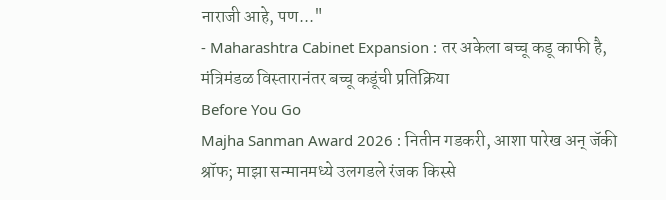नाराजी आहे, पण..."
- Maharashtra Cabinet Expansion : तर अकेला बच्चू कडू काफी है, मंत्रिमंडळ विस्तारानंतर बच्चू कडूंची प्रतिक्रिया
Before You Go
Majha Sanman Award 2026 : नितीन गडकरी, आशा पारेख अन् जॅकी श्रॉफ; माझा सन्मानमध्ये उलगडले रंजक किस्से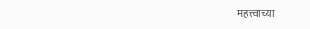महत्त्वाच्या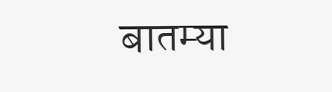बातम्या